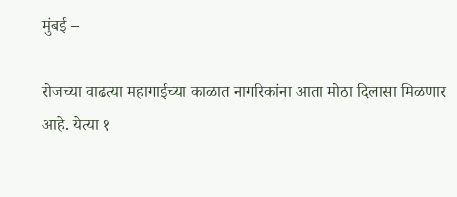मुंबई –

रोजच्या वाढत्या महागाईच्या काळात नागरिकांना आता मोठा दिलासा मिळणार आहे. येत्या १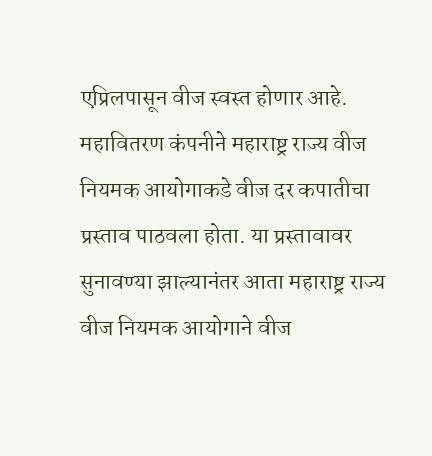एप्रिलपासून वीज स्वस्त होणार आहे. महावितरण कंपनीने महाराष्ट्र राज्य वीज नियमक आयोगाकडे वीज दर कपातीचा प्रस्ताव पाठवला होता. या प्रस्तावावर सुनावण्या झाल्यानंतर आता महाराष्ट्र राज्य वीज नियमक आयोगाने वीज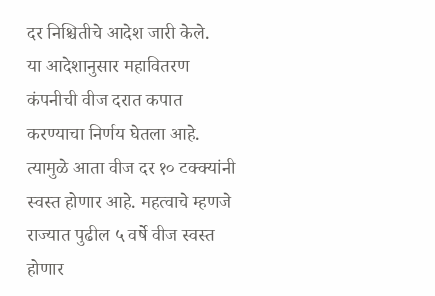दर निश्चितीचे आदेश जारी केले.
या आदेशानुसार महावितरण कंपनीची वीज दरात कपात करण्याचा निर्णय घेतला आहे. त्यामुळे आता वीज दर १० टक्क्यांनी स्वस्त होणार आहे. महत्वाचे म्हणजे राज्यात पुढील ५ वर्षे वीज स्वस्त होणार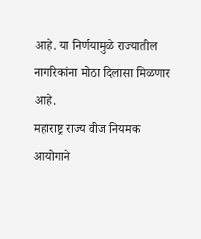आहे. या निर्णयामुळे राज्यातील नागरिकांना मोठा दिलासा मिळणार आहे.
महाराष्ट्र राज्य वीज नियमक आयोगाने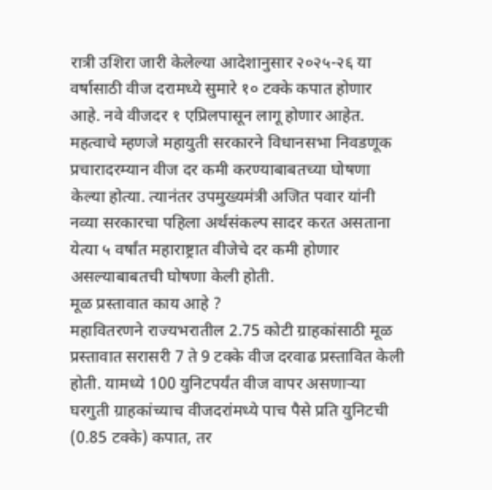रात्री उशिरा जारी केलेल्या आदेशानुसार २०२५-२६ या वर्षासाठी वीज दरामध्ये सुमारे १० टक्के कपात होणार आहे. नवे वीजदर १ एप्रिलपासून लागू होणार आहेत. महत्वाचे म्हणजे महायुती सरकारने विधानसभा निवडणूक प्रचारादरम्यान वीज दर कमी करण्याबाबतच्या घोषणा केल्या होत्या. त्यानंतर उपमुख्यमंत्री अजित पवार यांनी नव्या सरकारचा पहिला अर्थसंकल्प सादर करत असताना येत्या ५ वर्षांत महाराष्ट्रात वीजेचे दर कमी होणार असल्याबाबतची घोषणा केली होती.
मूळ प्रस्तावात काय आहे ?
महावितरणने राज्यभरातील 2.75 कोटी ग्राहकांसाठी मूळ प्रस्तावात सरासरी 7 ते 9 टक्के वीज दरवाढ प्रस्तावित केली होती. यामध्ये 100 युनिटपर्यंत वीज वापर असणाऱ्या घरगुती ग्राहकांच्याच वीजदरांमध्ये पाच पैसे प्रति युनिटची (0.85 टक्के) कपात, तर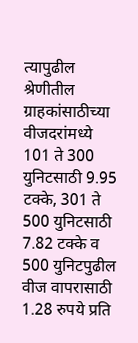त्यापुढील श्रेणीतील ग्राहकांसाठीच्या वीजदरांमध्ये 101 ते 300 युनिटसाठी 9.95 टक्के, 301 ते 500 युनिटसाठी 7.82 टक्के व 500 युनिटपुढील वीज वापरासाठी 1.28 रुपये प्रति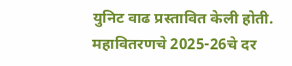युनिट वाढ प्रस्तावित केली होती.
महावितरणचे 2025-26चे दर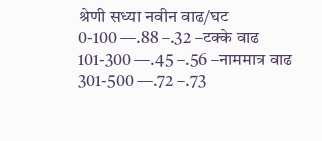श्रेणी सध्या नवीन वाढ/घट
0-100 —.88 –.32 –टक्के वाढ
101-300 —.45 –.56 –नाममात्र वाढ
301-500 —.72 –.73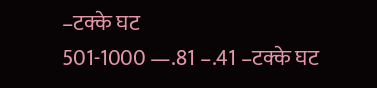–टक्के घट
501-1000 —.81 –.41 –टक्के घट